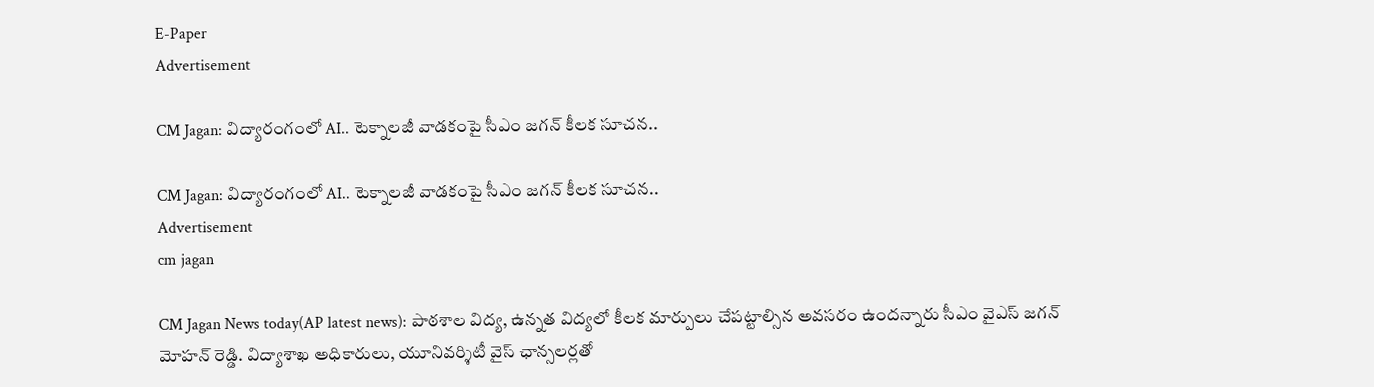E-Paper
Advertisement

CM Jagan: విద్యారంగంలో AI.. టెక్నాలజీ వాడకంపై సీఎం జగన్ కీలక సూచన..

CM Jagan: విద్యారంగంలో AI.. టెక్నాలజీ వాడకంపై సీఎం జగన్ కీలక సూచన..
Advertisement
cm jagan

CM Jagan News today(AP latest news): పాఠశాల విద్య, ఉన్నత విద్యలో కీలక మార్పులు చేపట్టాల్సిన అవసరం ఉందన్నారు సీఎం వైఎస్ జగన్‌ మోహన్‌ రెడ్డి. విద్యాశాఖ అధికారులు, యూనివర్శిటీ వైస్‌ ఛాన్సలర్లతో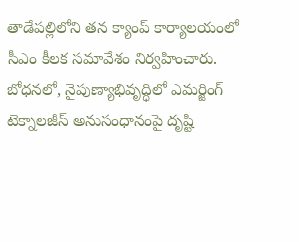తాడేపల్లిలోని తన క్యాంప్‌ కార్యాలయంలో సీఎం కీలక సమావేశం నిర్వహించారు. బోధనలో, నైపుణ్యాభివృద్ధిలో ఎమర్జింగ్‌ టెక్నాలజీస్‌ అనుసంధానంపై దృష్టి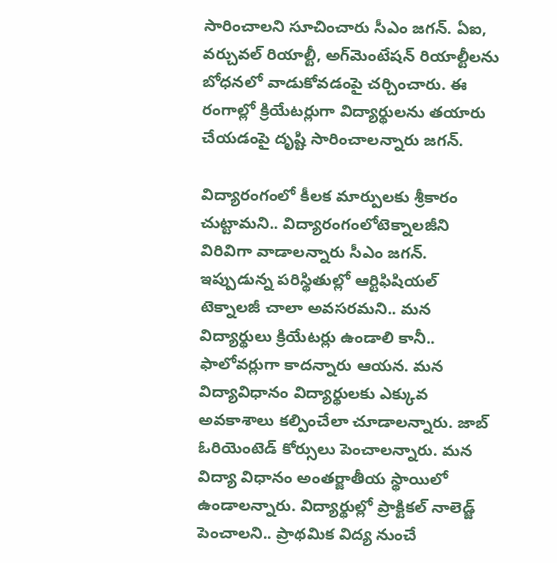సారించాలని సూచించారు సీఎం జగన్‌. ఏఐ, వర్చువల్‌ రియాల్టీ, అగ్‌మెంటేషన్‌ రియాల్టీలను బోధనలో వాడుకోవడంపై చర్చించారు. ఈ రంగాల్లో క్రియేటర్లుగా విద్యార్థులను తయారు చేయడంపై దృష్టి సారించాలన్నారు జగన్.

విద్యారంగంలో కీలక మార్పులకు శ్రీకారం చుట్టామని.. విద్యారంగంలోటెక్నాలజీని విరివిగా వాడాలన్నారు సీఎం జగన్. ఇప్పుడున్న పరిస్థితుల్లో ఆర్టిఫిషియల్ టెక్నాలజీ చాలా అవసరమని.. మన విద్యార్థులు క్రియేటర్లు ఉండాలి కానీ.. ఫాలోవర్లుగా కాదన్నారు ఆయన. మన విద్యావిధానం విద్యార్థులకు ఎక్కువ అవకాశాలు కల్పించేలా చూడాలన్నారు. జాబ్ ఓరియెంటెడ్ కోర్సులు పెంచాలన్నారు. మన విద్యా విధానం అంతర్జాతీయ స్థాయిలో ఉండాలన్నారు. విద్యార్థుల్లో ప్రాక్టికల్ నాలెడ్జ్ పెంచాలని.. ప్రాథమిక విద్య నుంచే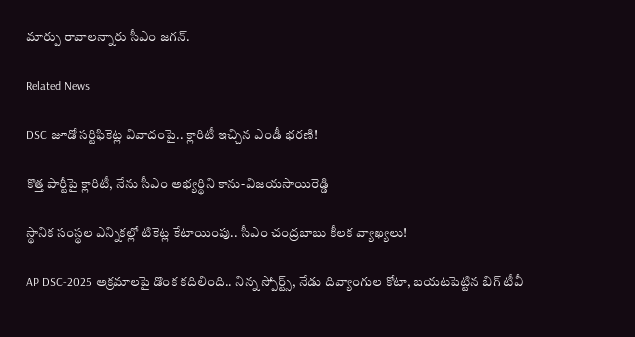మార్పు రావాలన్నారు సీఎం జగన్.

Related News

DSC జూడో సర్టిఫికెట్ల వివాదంపై.. క్లారిటీ ఇచ్చిన ఎండీ భరణి!

కొత్త పార్టీపై క్లారిటీ, నేను సీఎం అభ్యర్థిని కాను-విజయసాయిరెడ్డి

స్థానిక సంస్థల ఎన్నికల్లో టికెట్ల కేటాయింపు.. సీఎం చంద్రబాబు కీలక వ్యాఖ్యలు!

AP DSC-2025 అక్రమాలపై డొంక కదిలింది.. నిన్న స్పోర్ట్స్, నేడు దివ్యాంగుల కోటా, బయటపెట్టిన బిగ్‌ టీవీ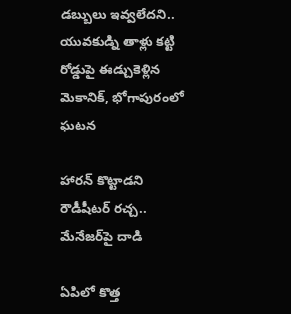డబ్బులు ఇవ్వలేదని.. యువకుడ్ని తాళ్లు కట్టి రోడ్డుపై ఈడ్చుకెళ్లిన మెకానిక్, భోగాపురంలో ఘటన

హారన్ కొట్టాడని రౌడీషీటర్ రచ్చ.. మేనేజర్‌పై దాడి

ఏపిలో కొత్త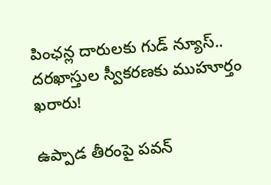పింఛన్ల దారులకు గుడ్ న్యూస్.. దరఖాస్తుల స్వీకరణకు ముహూర్తం ఖరారు!

ఉప్పాడ తీరంపై పవన్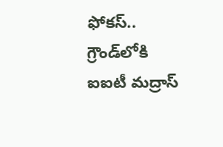ఫోకస్.. గ్రౌండ్‌లోకి ఐఐటీ మద్రాస్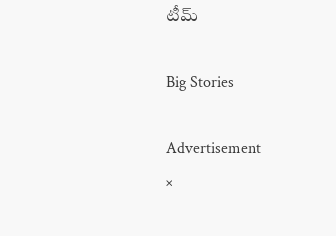టీమ్

Big Stories

Advertisement
×